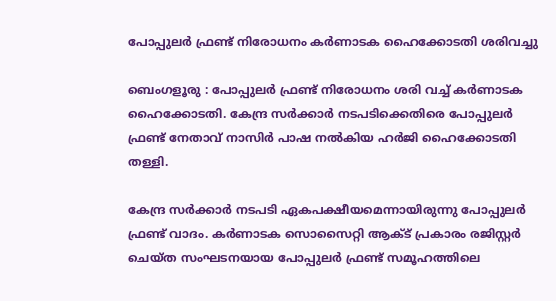പോപ്പുലർ ഫ്രണ്ട് നിരോധനം കർണാടക ഹൈക്കോടതി ശരിവച്ചു

ബെംഗളൂരു : പോപ്പുലർ ഫ്രണ്ട് നിരോധനം ശരി വച്ച് കർണാടക ഹൈക്കോടതി. കേന്ദ്ര സർക്കാർ നടപടിക്കെതിരെ പോപ്പുലർ ഫ്രണ്ട് നേതാവ് നാസിർ പാഷ നൽകിയ ഹർജി ഹൈക്കോടതി തള്ളി.

കേന്ദ്ര സർക്കാർ നടപടി ഏകപക്ഷീയമെന്നായിരുന്നു പോപ്പുലർ ഫ്രണ്ട് വാദം. കർണാടക സൊസൈറ്റി ആക്ട് പ്രകാരം രജിസ്റ്റർ ചെയ്ത സംഘടനയായ പോപ്പുലർ ഫ്രണ്ട് സമൂഹത്തിലെ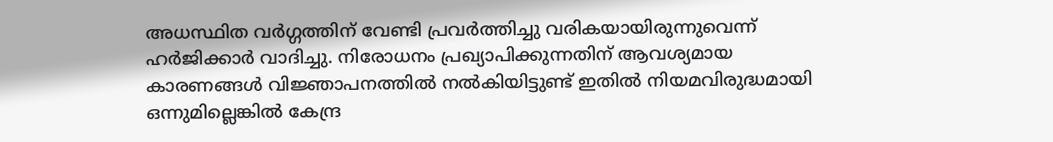അധസ്ഥിത വർഗ്ഗത്തിന് വേണ്ടി പ്രവർത്തിച്ചു വരികയായിരുന്നുവെന്ന് ഹർജിക്കാർ വാദിച്ചു. നിരോധനം പ്രഖ്യാപിക്കുന്നതിന് ആവശ്യമായ കാരണങ്ങൾ വിജ്ഞാപനത്തിൽ നൽകിയിട്ടുണ്ട് ഇതിൽ നിയമവിരുദ്ധമായി ഒന്നുമില്ലെങ്കിൽ കേന്ദ്ര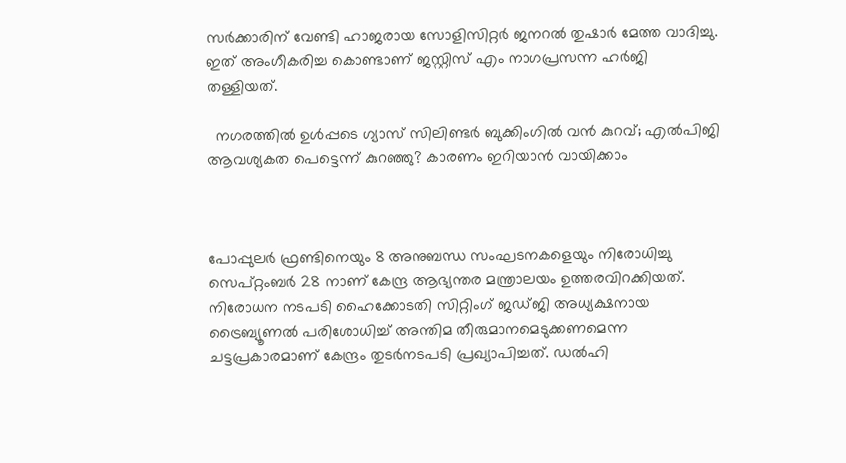സർക്കാരിന് വേണ്ടി ഹാജരായ സോളിസിറ്റർ ജനറൽ തുഷാർ മേത്ത വാദിച്ചു. ഇത് അംഗീകരിച്ച കൊണ്ടാണ് ജസ്റ്റിസ് എം നാഗപ്രസന്ന ഹർജി തള്ളിയത്.

  നഗരത്തിൽ ഉൾപ്പടെ ഗ്യാസ് സിലിണ്ടർ ബുക്കിംഗിൽ വൻ കുറവ്; എൽപിജി ആവശ്യകത പെട്ടെന്ന് കുറഞ്ഞു? കാരണം ഇറിയാൻ വായിക്കാം



പോപ്പുലർ ഫ്രണ്ടിനെയും 8 അനുബന്ധ സംഘടനകളെയും നിരോധിച്ചു സെപ്റ്റംബർ 28 നാണ് കേന്ദ്ര ആഭ്യന്തര മന്ത്രാലയം ഉത്തരവിറക്കിയത്. നിരോധന നടപടി ഹൈക്കോടതി സിറ്റിംഗ് ജഡ്ജി അധ്യക്ഷനായ ട്രൈബ്യൂണൽ പരിശോധിച്ച് അന്തിമ തീരുമാനമെടുക്കണമെന്ന ചട്ടപ്രകാരമാണ് കേന്ദ്രം തുടർനടപടി പ്രഖ്യാപിച്ചത്. ഡൽഹി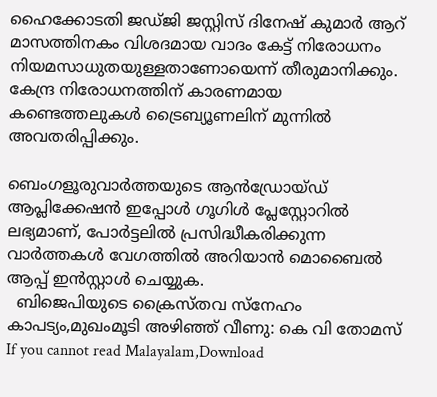ഹൈക്കോടതി ജഡ്ജി ജസ്റ്റിസ് ദിനേഷ് കുമാർ ആറ് മാസത്തിനകം വിശദമായ വാദം കേട്ട് നിരോധനം നിയമസാധുതയുള്ളതാണോയെന്ന് തീരുമാനിക്കും. കേന്ദ്ര നിരോധനത്തിന് കാരണമായ കണ്ടെത്തലുകൾ ട്രൈബ്യൂണലിന് മുന്നിൽ അവതരിപ്പിക്കും.

ബെംഗളൂരുവാർത്തയുടെ ആൻഡ്രോയ്ഡ് ആപ്ലിക്കേഷൻ ഇപ്പോൾ ഗൂഗിൾ പ്ലേസ്റ്റോറിൽ ലഭ്യമാണ്, പോർട്ടലിൽ പ്രസിദ്ധീകരിക്കുന്ന വാർത്തകൾ വേഗത്തിൽ അറിയാൻ മൊബൈൽ ആപ്പ് ഇൻസ്റ്റാൾ ചെയ്യുക.
  ബിജെപിയുടെ ക്രൈസ്തവ സ്നേഹം കാപട്യം,മുഖംമൂടി അഴിഞ്ഞ് വീണു: കെ വി തോമസ്
If you cannot read Malayalam,Download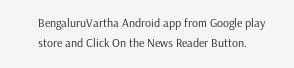BengaluruVartha Android app from Google play store and Click On the News Reader Button.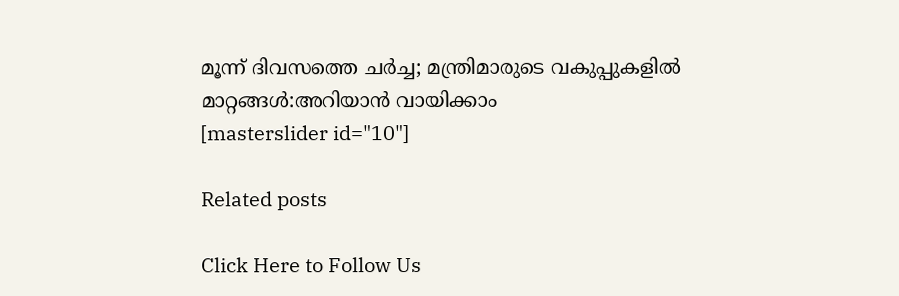മൂന്ന് ദിവസത്തെ ചർച്ച; മന്ത്രിമാരുടെ വകുപ്പുകളിൽ മാറ്റങ്ങൾ:അറിയാൻ വായിക്കാം
[masterslider id="10"]

Related posts

Click Here to Follow Us